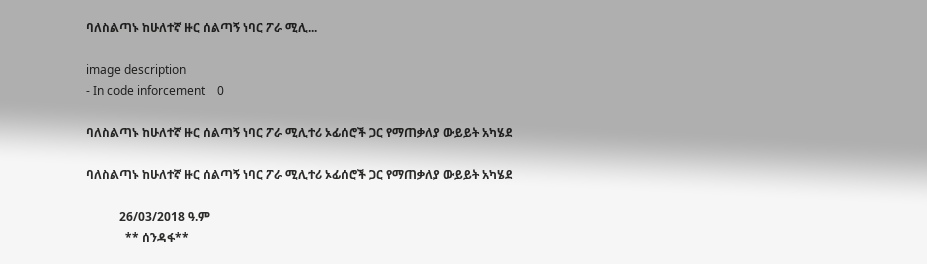ባለስልጣኑ ከሁለተኛ ዙር ሰልጣኝ ነባር ፖራ ሚሊ...

image description
- In code inforcement    0

ባለስልጣኑ ከሁለተኛ ዙር ሰልጣኝ ነባር ፖራ ሚሊተሪ ኦፊሰሮች ጋር የማጠቃለያ ውይይት አካሄደ

ባለስልጣኑ ከሁለተኛ ዙር ሰልጣኝ ነባር ፖራ ሚሊተሪ ኦፊሰሮች ጋር የማጠቃለያ ውይይት አካሄደ

           26/03/2018 ዓ.ም
             ** ሰንዳፋ**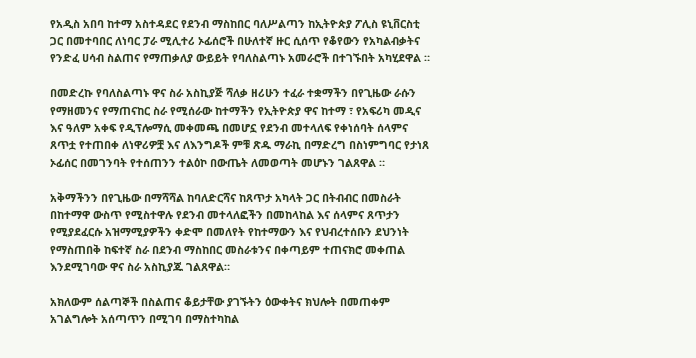የአዲስ አበባ ከተማ አስተዳደር የደንብ ማስከበር ባለሥልጣን ከኢትዮጵያ ፖሊስ ዩኒቨርስቲ ጋር በመተባበር ለነባር ፓራ ሚሊተሪ ኦፊሰሮች በሁለተኛ ዙር ሲሰጥ የቆየውን የአካልብቃትና የንድፈ ሀሳብ ስልጠና የማጠቃለያ ውይይት የባለስልጣኑ አመራሮች በተገኙበት አካሂደዋል ።

በመድረኩ የባለስልጣኑ ዋና ስራ አስኪያጅ ሻለቃ ዘሪሁን ተፈራ ተቋማችን በየጊዜው ራሱን የማዘመንና የማጠናከር ስራ የሚሰራው ከተማችን የኢትዮጵያ ዋና ከተማ ፣ የአፍሪካ መዲና እና ዓለም አቀፍ የዲፕሎማሲ መቀመጫ በመሆኗ የደንብ መተላለፍ የቀነሰባት ሰላምና ጸጥቷ የተጠበቀ ለነዋሪዎቿ እና ለእንግዶች ምቹ ጽዱ ማራኪ በማድረግ በስነምግባር የታነጸ ኦፊሰር በመገንባት የተሰጠንን ተልዕኮ በውጤት ለመወጣት መሆኑን ገልጸዋል ።

አቅማችንን በየጊዜው በማሻሻል ከባለድርሻና ከጸጥታ አካላት ጋር በትብብር በመስራት በከተማዋ ውስጥ የሚስተዋሉ የደንብ መተላለፎችን በመከላከል እና ሰላምና ጸጥታን የሚያደፈርሱ አዝማሚያዎችን ቀድሞ በመለየት የከተማውን እና የህብረተሰቡን ደህንነት የማስጠበቅ ከፍተኛ ስራ በደንብ ማስከበር መስራቱንና በቀጣይም ተጠናክሮ መቀጠል እንደሚገባው ዋና ስራ አስኪያጁ ገልጸዋል።

አክለውም ሰልጣኞች በስልጠና ቆይታቸው ያገኙትን ዕውቀትና ክህሎት በመጠቀም አገልግሎት አሰጣጥን በሚገባ በማስተካከል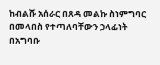ከብልሹ አሰራር በጸዳ መልኩ ስነምግባር በመላበስ የተጣለባቸውን ኃላፊነት በአግባቡ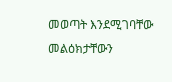መወጣት እንደሚገባቸው መልዕክታቸውን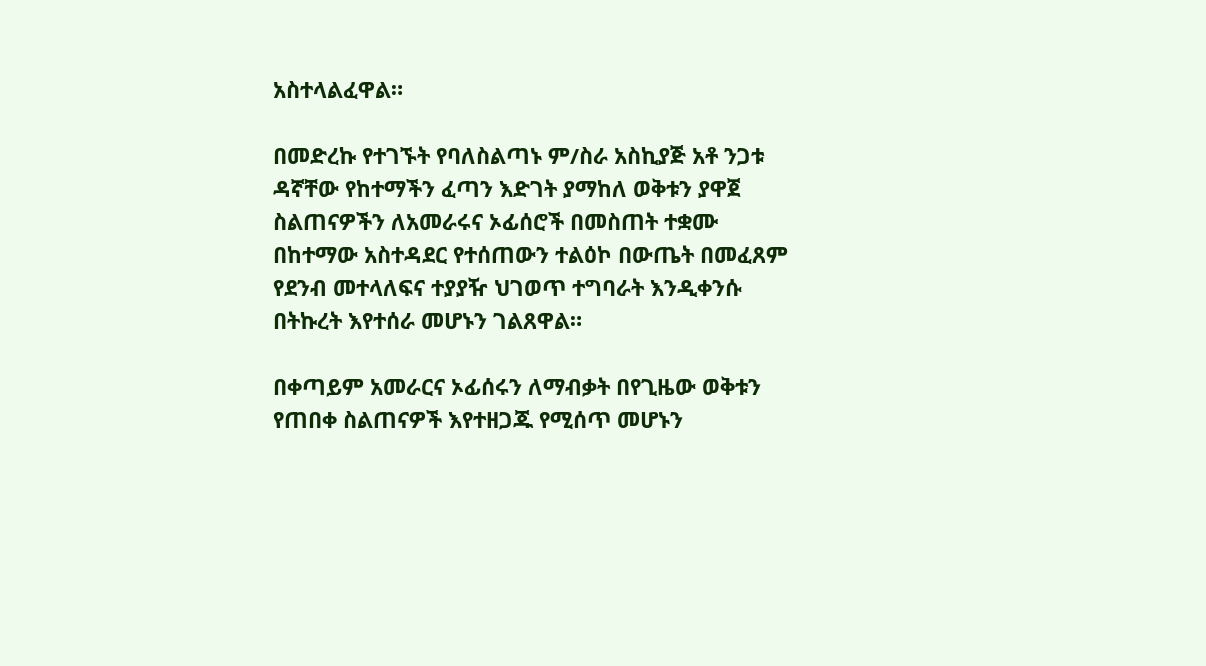አስተላልፈዋል።

በመድረኩ የተገኙት የባለስልጣኑ ም/ስራ አስኪያጅ አቶ ንጋቱ ዳኛቸው የከተማችን ፈጣን እድገት ያማከለ ወቅቱን ያዋጀ ስልጠናዎችን ለአመራሩና ኦፊሰሮች በመስጠት ተቋሙ በከተማው አስተዳደር የተሰጠውን ተልዕኮ በውጤት በመፈጸም የደንብ መተላለፍና ተያያዥ ህገወጥ ተግባራት እንዲቀንሱ በትኩረት እየተሰራ መሆኑን ገልጸዋል።

በቀጣይም አመራርና ኦፊሰሩን ለማብቃት በየጊዜው ወቅቱን የጠበቀ ስልጠናዎች እየተዘጋጁ የሚሰጥ መሆኑን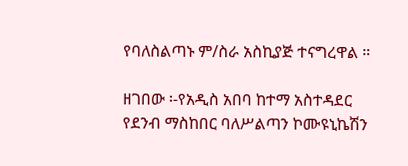የባለስልጣኑ ም/ስራ አስኪያጅ ተናግረዋል ።

ዘገበው ፡-የአዲስ አበባ ከተማ አስተዳደር የደንብ ማስከበር ባለሥልጣን ኮሙዩኒኬሽን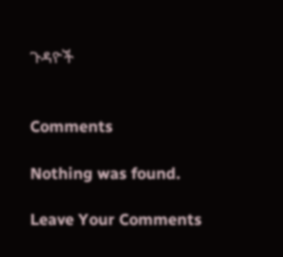ጉዳዮች


Comments

Nothing was found.

Leave Your Comments